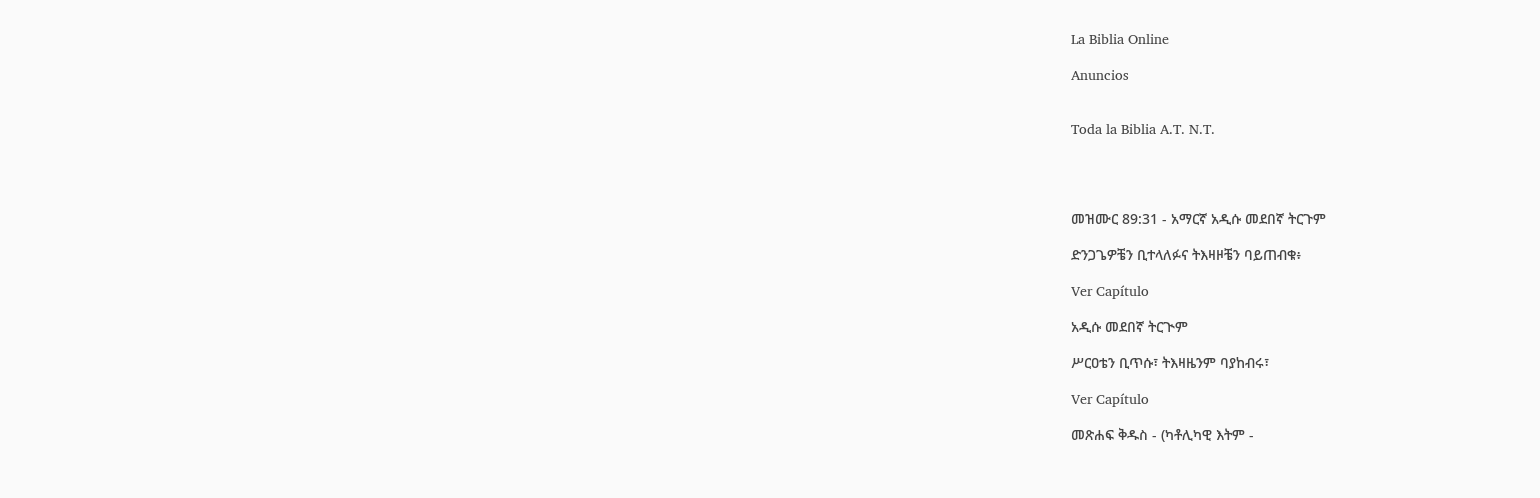La Biblia Online

Anuncios


Toda la Biblia A.T. N.T.




መዝሙር 89:31 - አማርኛ አዲሱ መደበኛ ትርጉም

ድንጋጌዎቼን ቢተላለፉና ትእዛዞቼን ባይጠብቁ፥

Ver Capítulo

አዲሱ መደበኛ ትርጒም

ሥርዐቴን ቢጥሱ፣ ትእዛዜንም ባያከብሩ፣

Ver Capítulo

መጽሐፍ ቅዱስ - (ካቶሊካዊ እትም -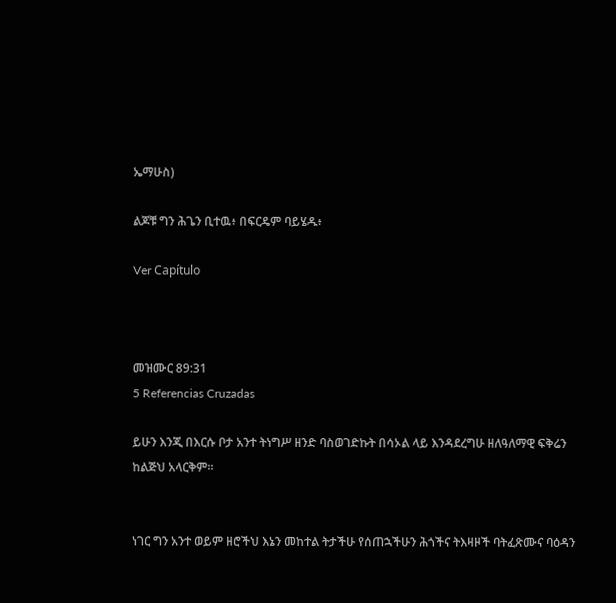ኤማሁስ)

ልጆቹ ግን ሕጌን ቢተዉ፥ በፍርዴም ባይሄዱ፥

Ver Capítulo



መዝሙር 89:31
5 Referencias Cruzadas

ይሁን እንጂ በእርሱ ቦታ አንተ ትነግሥ ዘንድ ባስወገድኩት በሳኦል ላይ እንዳደረግሁ ዘለዓለማዊ ፍቅሬን ከልጅህ አላርቅም።


ነገር ግን አንተ ወይም ዘሮችህ እኔን መከተል ትታችሁ የሰጠኋችሁን ሕጎችና ትእዛዞች ባትፈጽሙና ባዕዳን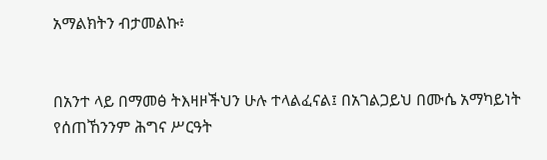አማልክትን ብታመልኩ፥


በአንተ ላይ በማመፅ ትእዛዞችህን ሁሉ ተላልፈናል፤ በአገልጋይህ በሙሴ አማካይነት የሰጠኸንንም ሕግና ሥርዓት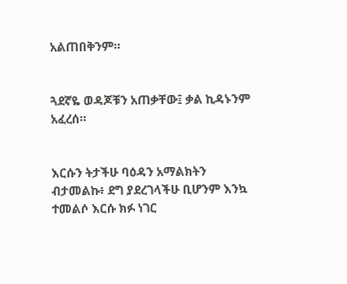አልጠበቅንም።


ጓደኛዬ ወዳጆቹን አጠቃቸው፤ ቃል ኪዳኑንም አፈረሰ።


እርሱን ትታችሁ ባዕዳን አማልክትን ብታመልኩ፥ ደግ ያደረገላችሁ ቢሆንም እንኳ ተመልሶ እርሱ ክፉ ነገር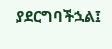ያደርግባችኋል፤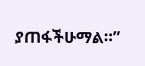ያጠፋችሁማል።”